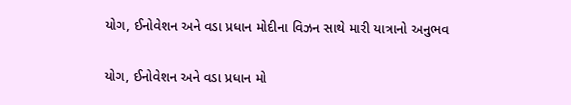યોગ, ઈનોવેશન અને વડા પ્રધાન મોદીના વિઝન સાથે મારી યાત્રાનો અનુભવ

યોગ, ઈનોવેશન અને વડા પ્રધાન મો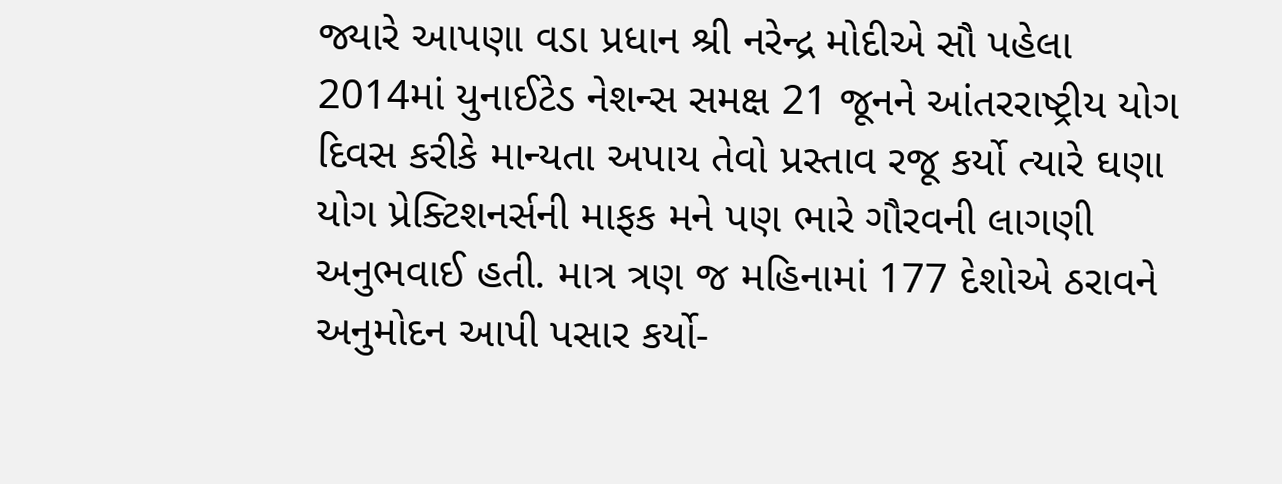જ્યારે આપણા વડા પ્રધાન શ્રી નરેન્દ્ર મોદીએ સૌ પહેલા 2014માં યુનાઈટેડ નેશન્સ સમક્ષ 21 જૂનને આંતરરાષ્ટ્રીય યોગ દિવસ કરીકે માન્યતા અપાય તેવો પ્રસ્તાવ રજૂ કર્યો ત્યારે ઘણા યોગ પ્રેક્ટિશનર્સની માફક મને પણ ભારે ગૌરવની લાગણી અનુભવાઈ હતી. માત્ર ત્રણ જ મહિનામાં 177 દેશોએ ઠરાવને અનુમોદન આપી પસાર કર્યો-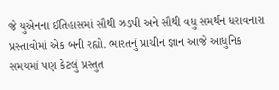જે યુએનના ઈતિહાસમાં સૌથી ઝડપી અને સૌથી વધુ સમર્થન ધરાવનારા પ્રસ્તાવોમાં એક બની રહ્યો. ભારતનું પ્રાચીન જ્ઞાન આજે આધુનિક સમયમાં પણ કેટલું પ્રસ્તુત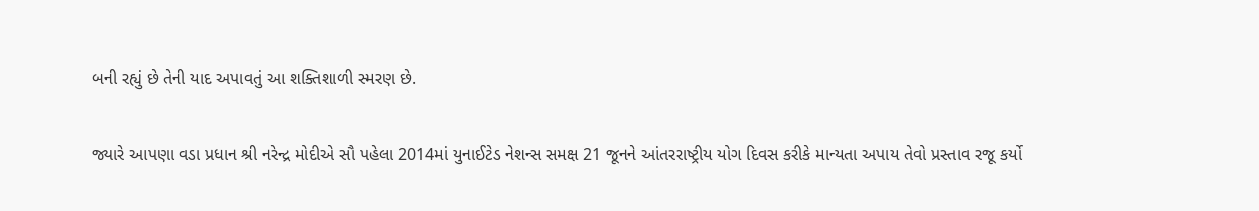બની રહ્યું છે તેની યાદ અપાવતું આ શક્તિશાળી સ્મરણ છે.

જ્યારે આપણા વડા પ્રધાન શ્રી નરેન્દ્ર મોદીએ સૌ પહેલા 2014માં યુનાઈટેડ નેશન્સ સમક્ષ 21 જૂનને આંતરરાષ્ટ્રીય યોગ દિવસ કરીકે માન્યતા અપાય તેવો પ્રસ્તાવ રજૂ કર્યો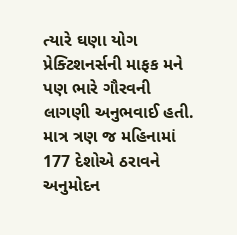ત્યારે ઘણા યોગ પ્રેક્ટિશનર્સની માફક મને પણ ભારે ગૌરવની લાગણી અનુભવાઈ હતી. માત્ર ત્રણ જ મહિનામાં 177 દેશોએ ઠરાવને અનુમોદન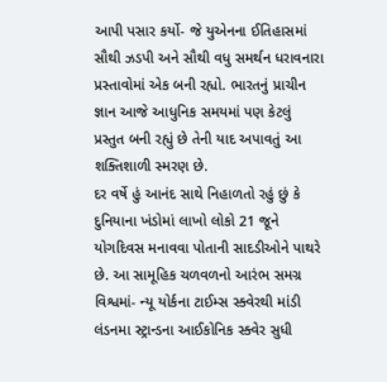આપી પસાર કર્યો- જે યુએનના ઈતિહાસમાં સૌથી ઝડપી અને સૌથી વધુ સમર્થન ધરાવનારા પ્રસ્તાવોમાં એક બની રહ્યો. ભારતનું પ્રાચીન જ્ઞાન આજે આધુનિક સમયમાં પણ કેટલું પ્રસ્તુત બની રહ્યું છે તેની યાદ અપાવતું આ શક્તિશાળી સ્મરણ છે.
દર વર્ષે હું આનંદ સાથે નિહાળતો રહું છું કે દુનિયાના ખંડોમાં લાખો લોકો 21 જૂને યોગદિવસ મનાવવા પોતાની સાદડીઓને પાથરે છે. આ સામૂહિક ચળવળનો આરંભ સમગ્ર વિશ્વમાં- ન્યૂ યોર્કના ટાઈમ્સ સ્ક્વેરથી માંડી લંડનમા સ્ટ્રાન્ડના આઈકોનિક સ્ક્વેર સુધી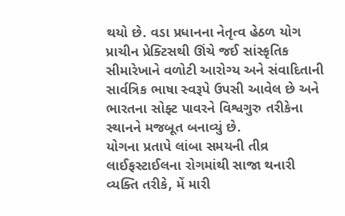થયો છે. વડા પ્રધાનના નેતૃત્વ હેઠળ યોગ પ્રાચીન પ્રેક્ટિસથી ઊંચે જઈ સાંસ્કૃતિક સીમારેખાને વળોટી આરોગ્ય અને સંવાદિતાની સાર્વત્રિક ભાષા સ્વરૂપે ઉપસી આવેલ છે અને ભારતના સોફ્ટ પાવરને વિશ્વગુરુ તરીકેના સ્થાનને મજબૂત બનાવ્યું છે.
યોગના પ્રતાપે લાંબા સમયની તીવ્ર લાઈફસ્ટાઈલના રોગમાંથી સાજા થનારી વ્યક્તિ તરીકે, મેં મારી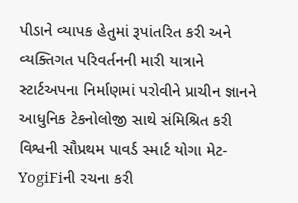પીડાને વ્યાપક હેતુમાં રૂપાંતરિત કરી અને વ્યક્તિગત પરિવર્તનની મારી યાત્રાને સ્ટાર્ટઅપના નિર્માણમાં પરોવીને પ્રાચીન જ્ઞાનને આધુનિક ટેકનોલોજી સાથે સંમિશ્રિત કરી વિશ્વની સૌપ્રથમ પાવર્ડ સ્માર્ટ યોગા મેટ- YogiFiની રચના કરી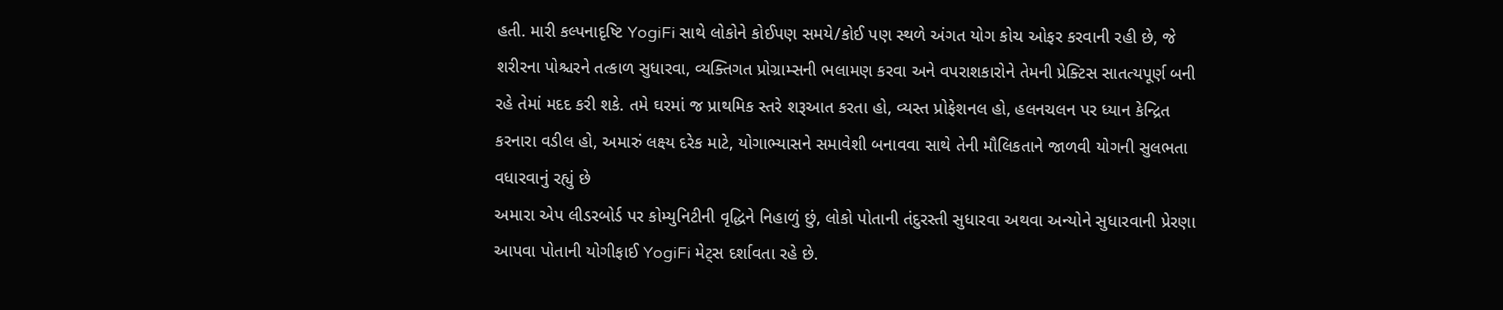હતી. મારી કલ્પનાદૃષ્ટિ YogiFi સાથે લોકોને કોઈપણ સમયે/કોઈ પણ સ્થળે અંગત યોગ કોચ ઓફર કરવાની રહી છે, જે શરીરના પોશ્ચરને તત્કાળ સુધારવા, વ્યક્તિગત પ્રોગ્રામ્સની ભલામણ કરવા અને વપરાશકારોને તેમની પ્રેક્ટિસ સાતત્યપૂર્ણ બની રહે તેમાં મદદ કરી શકે. તમે ઘરમાં જ પ્રાથમિક સ્તરે શરૂઆત કરતા હો, વ્યસ્ત પ્રોફેશનલ હો, હલનચલન પર ધ્યાન કેન્દ્રિત કરનારા વડીલ હો, અમારું લક્ષ્ય દરેક માટે, યોગાભ્યાસને સમાવેશી બનાવવા સાથે તેની મૌલિકતાને જાળવી યોગની સુલભતા વધારવાનું રહ્યું છે
અમારા એપ લીડરબોર્ડ પર કોમ્યુનિટીની વૃદ્ધિને નિહાળું છું, લોકો પોતાની તંદુરસ્તી સુધારવા અથવા અન્યોને સુધારવાની પ્રેરણા આપવા પોતાની યોગીફાઈ YogiFi મેટ્સ દર્શાવતા રહે છે.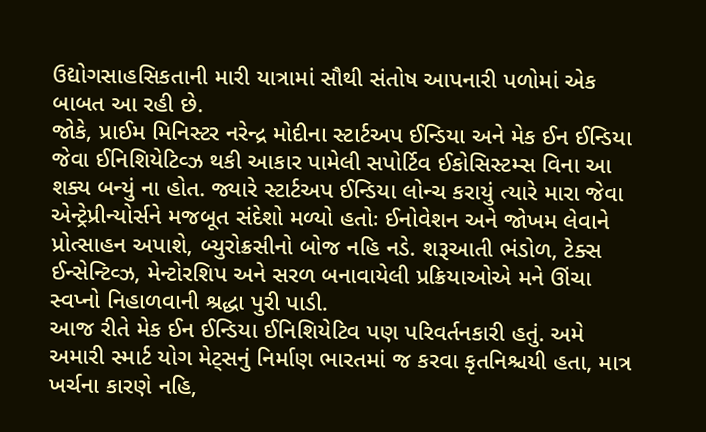ઉદ્યોગસાહસિકતાની મારી યાત્રામાં સૌથી સંતોષ આપનારી પળોમાં એક બાબત આ રહી છે.
જોકે, પ્રાઈમ મિનિસ્ટર નરેન્દ્ર મોદીના સ્ટાર્ટઅપ ઈન્ડિયા અને મેક ઈન ઈન્ડિયા જેવા ઈનિશિયેટિવ્ઝ થકી આકાર પામેલી સપોર્ટિવ ઈકોસિસ્ટમ્સ વિના આ શક્ય બન્યું ના હોત. જ્યારે સ્ટાર્ટઅપ ઈન્ડિયા લોન્ચ કરાયું ત્યારે મારા જેવા એન્ટ્રેપ્રીન્યોર્સને મજબૂત સંદેશો મળ્યો હતોઃ ઈનોવેશન અને જોખમ લેવાને પ્રોત્સાહન અપાશે, બ્યુરોક્રસીનો બોજ નહિ નડે. શરૂઆતી ભંડોળ, ટેક્સ ઈન્સેન્ટિવ્ઝ, મેન્ટોરશિપ અને સરળ બનાવાયેલી પ્રક્રિયાઓએ મને ઊંચા સ્વપ્નો નિહાળવાની શ્રદ્ધા પુરી પાડી.
આજ રીતે મેક ઈન ઈન્ડિયા ઈનિશિયેટિવ પણ પરિવર્તનકારી હતું. અમે અમારી સ્માર્ટ યોગ મેટ્સનું નિર્માણ ભારતમાં જ કરવા કૃતનિશ્ચયી હતા, માત્ર ખર્ચના કારણે નહિ,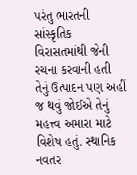પરંતુ ભારતની સાંસ્કૃતિક વિરાસતમાંથી જેની રચના કરવાની હતી તેનું ઉત્પાદન પણ અહીં જ થવું જોઈએ તેનું મહત્ત્વ અમારા માટે વિશેષ હતું. સ્થાનિક નવતર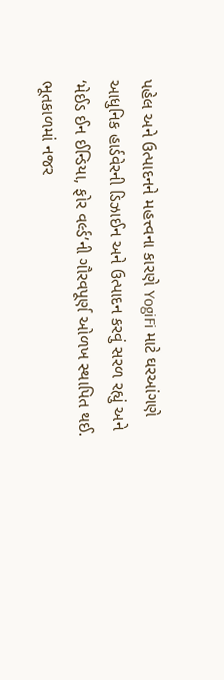પહેલ અને ઉત્પાદનને મહત્ત્વના કારણે YogiFi માટે ઘરઆંગણે આધુનિક હાર્ડવેરની ડિઝાઈન અને ઉત્પાદન કરવું સરળ રહ્યું અને ‘મેઈડ ઈન ઈન્ડિયા, ફોર વર્લ્ડ’ની ગૌરવપૂર્ણ ઓળખ સ્થાપિત થઈ.
ભૂતકાળમાં નજર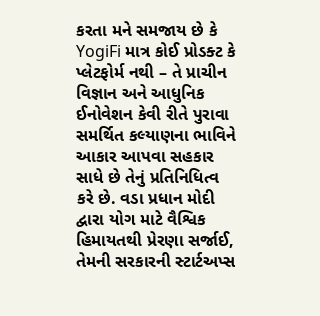કરતા મને સમજાય છે કે YogiFi માત્ર કોઈ પ્રોડક્ટ કે પ્લેટફોર્મ નથી – તે પ્રાચીન વિજ્ઞાન અને આધુનિક ઈનોવેશન કેવી રીતે પુરાવા સમર્થિત કલ્યાણના ભાવિને આકાર આપવા સહકાર સાધે છે તેનું પ્રતિનિધિત્વ કરે છે. વડા પ્રધાન મોદી દ્વારા યોગ માટે વૈશ્વિક હિમાયતથી પ્રેરણા સર્જાઈ, તેમની સરકારની સ્ટાર્ટઅપ્સ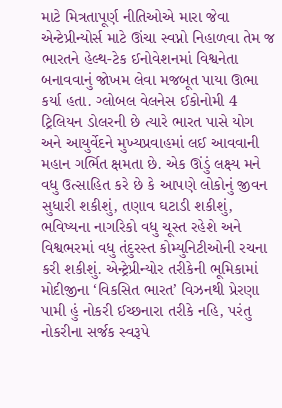માટે મિત્રતાપૂર્ણ નીતિઓએ મારા જેવા એન્ટેપ્રીન્યોર્સ માટે ઊંચા સ્વપ્નો નિહાળવા તેમ જ ભારતને હેલ્થ-ટેક ઈનોવેશનમાં વિશ્વનેતા બનાવવાનું જોખમ લેવા મજબૂત પાયા ઊભા કર્યા હતા. ગ્લોબલ વેલનેસ ઈકોનોમી 4 ટ્રિલિયન ડોલરની છે ત્યારે ભારત પાસે યોગ અને આયુર્વેદને મુખ્યપ્રવાહમાં લઈ આવવાની મહાન ગર્ભિત ક્ષમતા છે. એક ઊંડું લક્ષ્ય મને વધુ ઉત્સાહિત કરે છે કે આપણે લોકોનું જીવન સુધારી શકીશું, તણાવ ઘટાડી શકીશું, ભવિષ્યના નાગરિકો વધુ ચૂસ્ત રહેશે અને વિશ્વભરમાં વધુ તંદુરસ્ત કોમ્યુનિટીઓની રચના કરી શકીશું. એન્ટ્રેપ્રીન્યોર તરીકેની ભૂમિકામાં મોદીજીના ‘વિકસિત ભારત’ વિઝનથી પ્રેરણા પામી હું નોકરી ઈચ્છનારા તરીકે નહિ, પરંતુ નોકરીના સર્જક સ્વરૂપે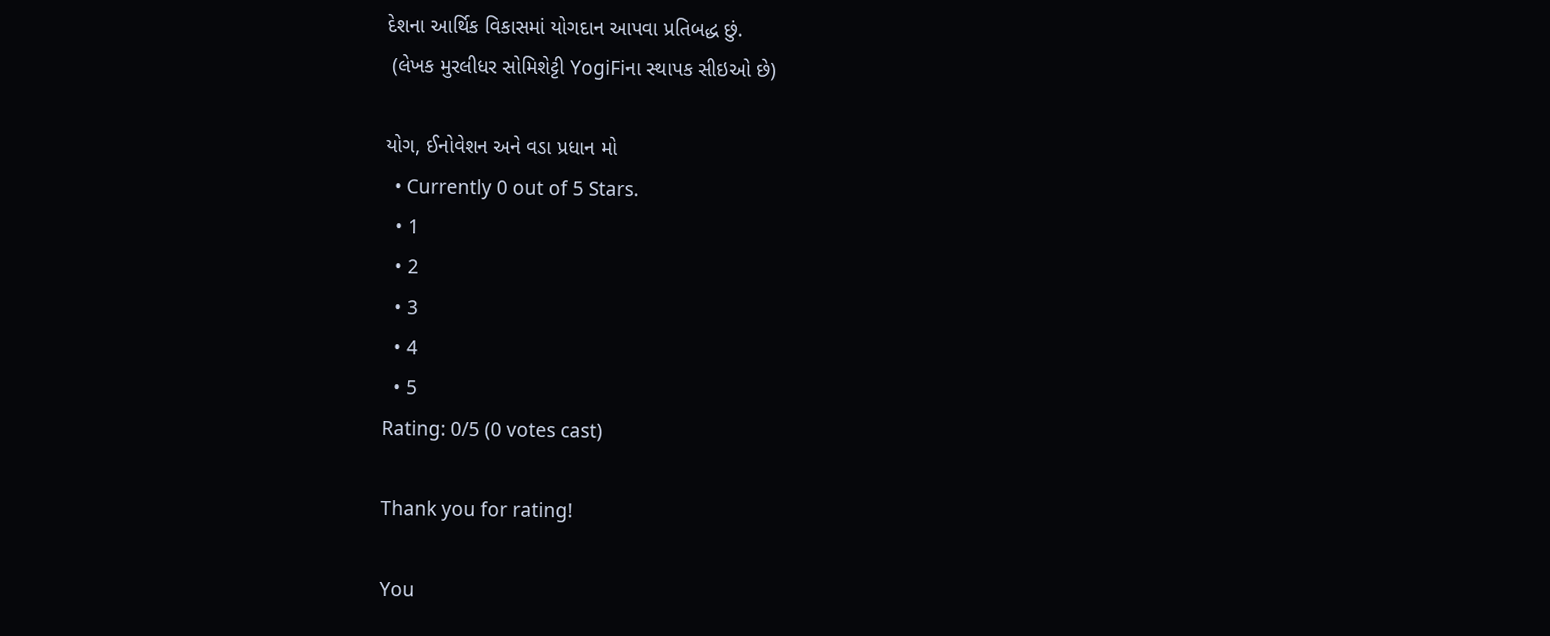દેશના આર્થિક વિકાસમાં યોગદાન આપવા પ્રતિબદ્ધ છું.
 (લેખક મુરલીધર સોમિશેટ્ટી YogiFiના સ્થાપક સીઇઓ છે)

યોગ, ઈનોવેશન અને વડા પ્રધાન મો
  • Currently 0 out of 5 Stars.
  • 1
  • 2
  • 3
  • 4
  • 5
Rating: 0/5 (0 votes cast)

Thank you for rating!

You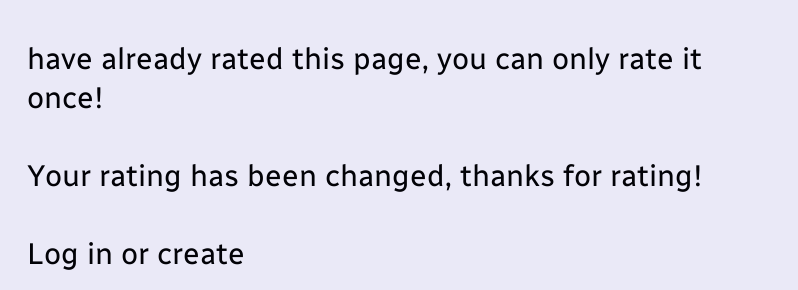have already rated this page, you can only rate it once!

Your rating has been changed, thanks for rating!

Log in or create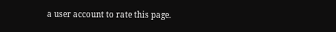a user account to rate this page.